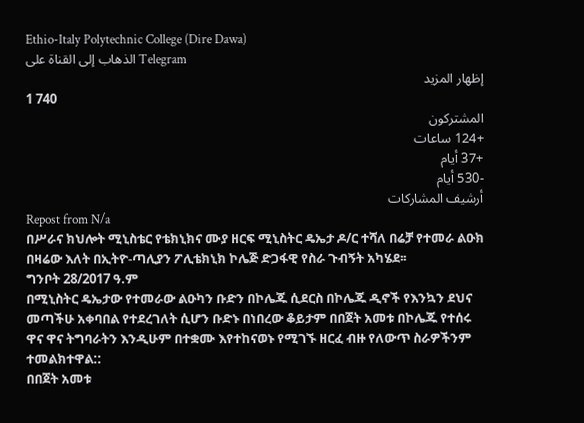Ethio-Italy Polytechnic College (Dire Dawa)
الذهاب إلى القناة على Telegram
إظهار المزيد
1 740
المشتركون
+124 ساعات
+37 أيام
-530 أيام
أرشيف المشاركات
Repost from N/a
በሥራና ክህሎት ሚኒስቴር የቴክኒክና ሙያ ዘርፍ ሚኒስትር ዴኤታ ዶ/ር ተሻለ በሬቻ የተመራ ልዑክ በዛሬው እለት በኢትዮ-ጣሊያን ፖሊቴክኒክ ኮሌጅ ድጋፋዊ የስራ ጉብኝት አካሄደ፡፡
ግንቦት 28/2017 ዓ.ም
በሚኒስትር ዴኤታው የተመራው ልዑካን ቡድን በኮሌጁ ሲደርስ በኮሌጁ ዲኖች የእንኳን ደህና መጣችሁ አቀባበል የተደረገለት ሲሆን ቡድኑ በነበረው ቆይታም በበጀት አመቱ በኮሌጁ የተሰሩ ዋና ዋና ትግባራትን እንዲሁም በተቋሙ እየተከናወኑ የሚገኙ ዘርፈ ብዙ የለውጥ ስራዎችንም ተመልክተዋል::
በበጀት አመቱ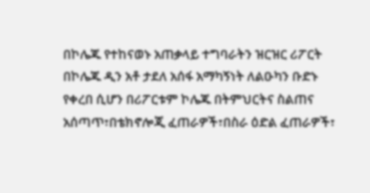በኮሌጁ የተከናወኑ አጠቃላይ ተግባራትን ዝርዝር ሪፖርት በኮሌጁ ዲን አቶ ታደለ አሰፋ አማካኝነት ለልዑካን ቡድኑ የቀረበ ሲሆን በሪፖርቱም ኮሌጁ በትምህርትና ስልጠና አሰጣጥ፣በቴክኖሎጂ ፈጠራዎች፣በስራ ዕድል ፈጠራዎች፣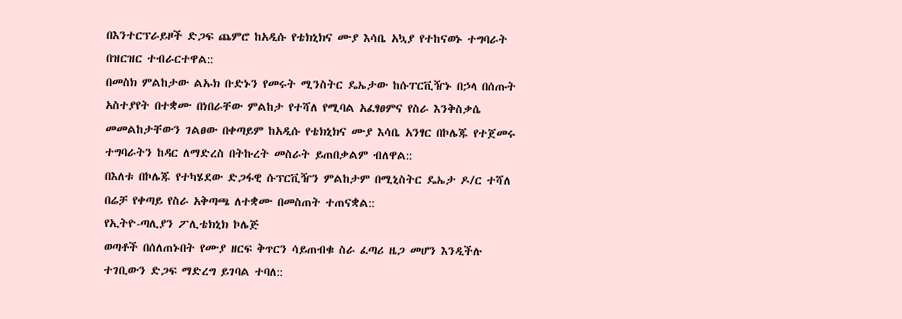በእንተርፕራይዞች ድጋፍ ጨምሮ ከአዲሱ የቴክኒክና ሙያ እሳቤ አኳያ የተከናወኑ ተግባራት በዝርዝር ተብራርተዋል::
በመስክ ምልከታው ልኡክ ቡድኑን የመሩት ሚንስትር ዴኤታው ከሱፐርቪዥኑ በኃላ በሰጡት አስተያየት በተቋሙ በነበራቸው ምልከታ የተሻለ የሚባል አፈፃፀምና የስራ እንቅስቃሴ መመልከታቸውን ገልፀው በቀጣይም ከአዲሱ የቴክኒክና ሙያ እሳቤ አንፃር በኮሌጁ የተጀመሩ ተግባራትን ከዳር ለማድረስ በትኩረት መስራት ይጠበቃልም ብለዋል::
በእለቱ በኮሌጁ የተካሄደው ድጋፋዊ ሱፕርቪዥን ምልከታም በሚኒስትር ዴኤታ ዶ/ር ተሻለ በሬቻ የቀጣይ የስራ አቅጣጫ ለተቋሙ በመስጠት ተጠናቋል::
የኢትዮ-ጣሊያን ፖሊቴክኒክ ኮሌጅ
ወጣቶች በሰለጠኑበት የሙያ ዘርፍ ቅጥርን ሳይጠብቁ ስራ ፈጣሪ ዜጋ መሆን እንዲችሉ ተገቢውን ድጋፍ ማድረግ ይገባል ተባለ::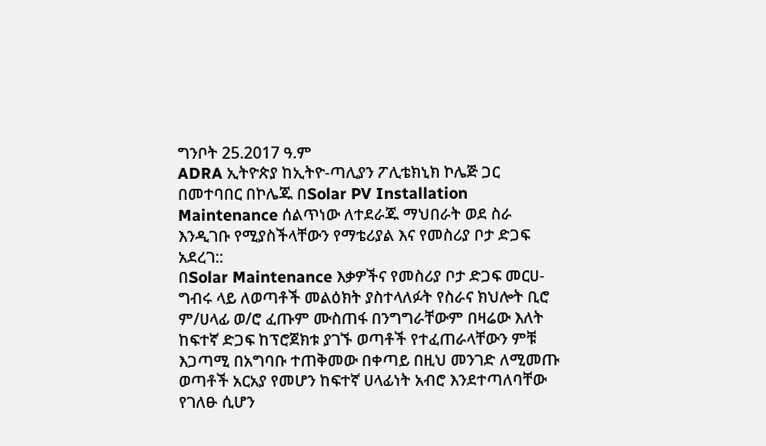ግንቦት 25.2017 ዓ.ም
ADRA ኢትዮጵያ ከኢትዮ-ጣሊያን ፖሊቴክኒክ ኮሌጅ ጋር በመተባበር በኮሌጁ በSolar PV Installation Maintenance ሰልጥነው ለተደራጁ ማህበራት ወደ ስራ እንዲገቡ የሚያስችላቸውን የማቴሪያል እና የመስሪያ ቦታ ድጋፍ አደረገ::
በSolar Maintenance እቃዎችና የመስሪያ ቦታ ድጋፍ መርሀ-ግብሩ ላይ ለወጣቶች መልዕክት ያስተላለፉት የስራና ክህሎት ቢሮ ም/ሀላፊ ወ/ሮ ፈጡም ሙስጠፋ በንግግራቸውም በዛሬው እለት ከፍተኛ ድጋፍ ከፕሮጀክቱ ያገኙ ወጣቶች የተፈጠራላቸውን ምቹ እጋጣሚ በአግባቡ ተጠቅመው በቀጣይ በዚህ መንገድ ለሚመጡ ወጣቶች አርአያ የመሆን ከፍተኛ ሀላፊነት አብሮ እንደተጣለባቸው የገለፁ ሲሆን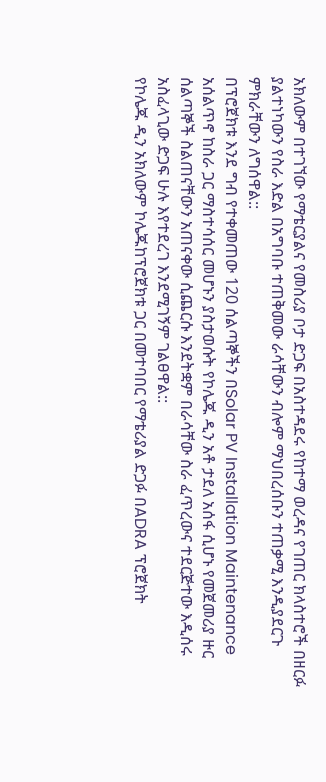አክለውም በተገኘው የማቴርያልና የመስሪያ ቦታ ድጋፍ በአስተዳደሩ የከተማ ወረዳና የገጠር ክላስተሮች በዘርፉ ያልተነካውን የስራ እድል በአግባቡ ተጠቅመው ራሳቸውን ብሎም ማህበረሰቡን ተጠቃሚ እንዲያደርጉ ምክራቸውን ለግሰዋል::
በፕሮጀክቱ እንደ ግብ የተቀመጠው 120 ሰልጣኞችን በSolar PV Installation Maintenance አሰልጥኖ ከስራ ጋር ማስተሳሰር መሆኑን ያስታወሱት የኮሌጁ ዲን አቶ ታደለ አሰፋ ሲሆኑ የመጀመሪያ ዙር ሰልጣኞች ስልጠናቸውን አጠናቀው ሲጨርሱ እንደትቋም በራሳቸው ስራ ፈጥረውና ተደርጅተው እዲሰሩ አስፈላጊው ድጋፍ ሁሉ እየተደረገ እንደሚገኝም ገልፀዋል::
የኮሌጁ ዲን አክለውም ኮሌጁከፕሮጀክቱ ጋር በመተባበር የማቴሪያል ድጋፉ በADRA ፕሮጀክት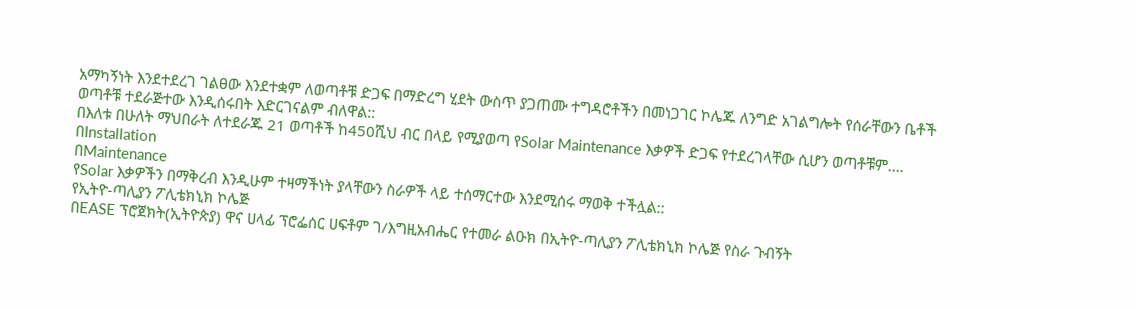አማካኝነት እንደተደረገ ገልፀው እንደተቋም ለወጣቶቹ ድጋፍ በማድረግ ሂደት ውስጥ ያጋጠሙ ተግዳሮቶችን በመነጋገር ኮሌጁ ለንግድ አገልግሎት የሰራቸውን ቤቶች ወጣቶቹ ተደራጅተው እንዲሰሩበት እድርገናልም ብለዋል::
በእለቱ በሁለት ማህበራት ለተደራጁ 21 ወጣቶች ከ450ሺህ ብር በላይ የሚያወጣ የSolar Maintenance እቃዎች ድጋፍ የተደረገላቸው ሲሆን ወጣቶቹም....
በInstallation
በMaintenance
የSolar እቃዎችን በማቅረብ እንዲሁም ተዛማችነት ያላቸውን ስራዎች ላይ ተሰማርተው እንደሚሰሩ ማወቅ ተችሏል::
የኢትዮ-ጣሊያን ፖሊቴክኒክ ኮሌጅ
በEASE ፕሮጀክት(ኢትዮጵያ) ዋና ሀላፊ ፕሮፌሰር ሀፍቶም ገ/እግዚአብሔር የተመራ ልዑክ በኢትዮ-ጣሊያን ፖሊቴክኒክ ኮሌጅ የስራ ጉብኝት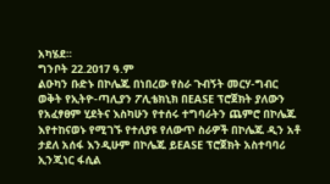አካሄደ፡፡
ግንቦት 22.2017 ዓ.ም
ልዑካን ቡድኑ በኮሌጁ በነበረው የስራ ጉብኝት መርሃ-ግብር ወቅት የኢትዮ-ጣሊያን ፖሊቴክኒክ በEASE ፕሮጀክት ያለውን የአፈፃፀም ሂደትና እስካሁን የተሰሩ ተግባራትን ጨምሮ በኮሌጁ እየተከናወኑ የሚገኙ የተለያዩ የለውጥ ስራዎች በኮሌጁ ዲን አቶ ታደለ አሰፋ እንዲሁም በኮሌጁ ይEASE ፕሮጀክት አስተባባሪ ኢንጂነር ፋሲል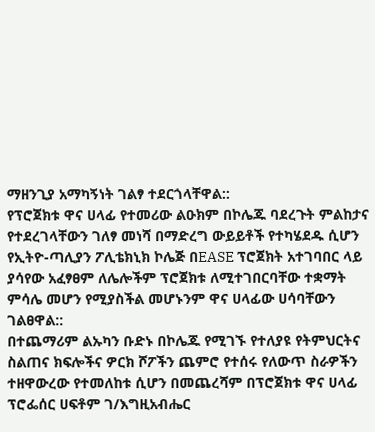ማዘንጊያ አማካኝነት ገልፃ ተደርጎላቸዋል::
የፕሮጀክቱ ዋና ሀላፊ የተመሪው ልዑክም በኮሌጁ ባደረጉት ምልከታና የተደረገላቸውን ገለፃ መነሻ በማድረግ ውይይቶች የተካሄደዱ ሲሆን የኢትዮ-ጣሊያን ፖሊቴክኒክ ኮሌጅ በEASE ፕሮጀክት አተገባበር ላይ ያሳየው አፈፃፀም ለሌሎችም ፕሮጀክቱ ለሚተገበርባቸው ተቋማት ምሳሌ መሆን የሚያስችል መሆኑንም ዋና ሀላፊው ሀሳባቸውን ገልፀዋል::
በተጨማሪም ልኡካን ቡድኑ በኮሌጁ የሚገኙ የተለያዩ የትምህርትና ስልጠና ክፍሎችና ዎርክ ሾፖችን ጨምሮ የተሰሩ የለውጥ ስራዎችን ተዘዋውረው የተመለከቱ ሲሆን በመጨረሻም በፕሮጀክቱ ዋና ሀላፊ ፕሮፌሰር ሀፍቶም ገ/እግዚአብሔር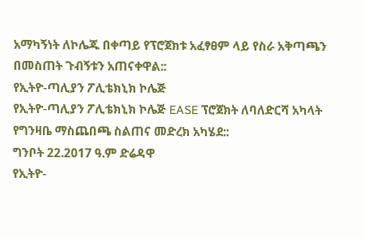አማካኝነት ለኮሌጁ በቀጣይ የፕሮጀክቱ አፈፃፀም ላይ የስራ አቅጣጫን በመስጠት ጉብኝቱን አጠናቀዋል::
የኢትዮ-ጣሊያን ፖሊቴክኒክ ኮሌጅ
የኢትዮ-ጣሊያን ፖሊቴክኒክ ኮሌጅ EASE ፕሮጀክት ለባለድርሻ አካላት የግንዛቤ ማስጨበጫ ስልጠና መድረክ አካሄደ::
ግንቦት 22.2017 ዓ.ም ድሬዳዋ
የኢትዮ-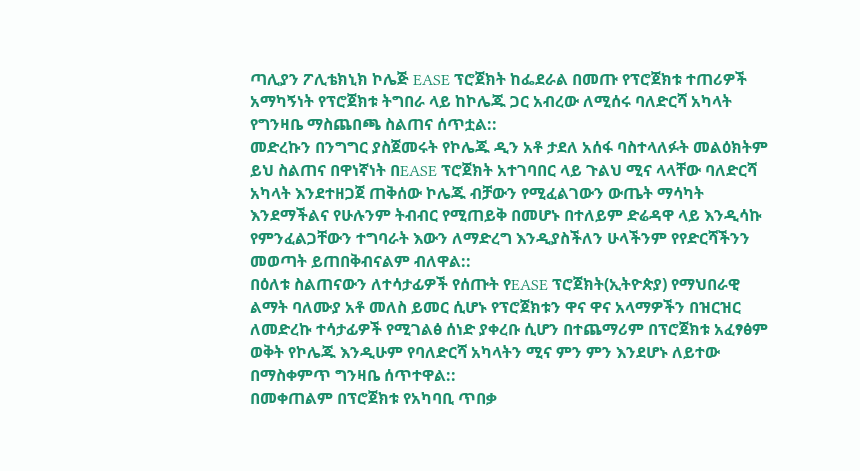ጣሊያን ፖሊቴክኒክ ኮሌጅ EASE ፕሮጀክት ከፌደራል በመጡ የፕሮጀክቱ ተጠሪዎች አማካኝነት የፕሮጀክቱ ትግበራ ላይ ከኮሌጁ ጋር አብረው ለሚሰሩ ባለድርሻ አካላት የግንዛቤ ማስጨበጫ ስልጠና ሰጥቷል::
መድረኩን በንግግር ያስጀመሩት የኮሌጁ ዲን አቶ ታደለ አሰፋ ባስተላለፉት መልዕክትም ይህ ስልጠና በዋነኛነት በEASE ፕሮጀክት አተገባበር ላይ ጉልህ ሚና ላላቸው ባለድርሻ አካላት እንደተዘጋጀ ጠቅሰው ኮሌጁ ብቻውን የሚፈልገውን ውጤት ማሳካት እንደማችልና የሁሉንም ትብብር የሚጠይቅ በመሆኑ በተለይም ድሬዳዋ ላይ እንዲሳኩ የምንፈልጋቸውን ተግባራት እውን ለማድረግ እንዲያስችለን ሁላችንም የየድርሻችንን መወጣት ይጠበቅብናልም ብለዋል::
በዕለቱ ስልጠናውን ለተሳታፊዎች የሰጡት የEASE ፕሮጀክት(ኢትዮጵያ) የማህበራዊ ልማት ባለሙያ አቶ መለስ ይመር ሲሆኑ የፕሮጀክቱን ዋና ዋና አላማዎችን በዝርዝር ለመድረኩ ተሳታፊዎች የሚገልፅ ሰነድ ያቀረቡ ሲሆን በተጨማሪም በፕሮጀክቱ አፈፃፅም ወቅት የኮሌጁ እንዲሁም የባለድርሻ አካላትን ሚና ምን ምን እንደሆኑ ለይተው በማስቀምጥ ግንዛቤ ሰጥተዋል::
በመቀጠልም በፕሮጀክቱ የአካባቢ ጥበቃ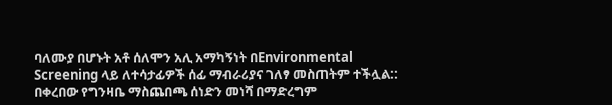ባለሙያ በሆኑት አቶ ሰለሞን አሊ አማካኝነት በEnvironmental Screening ላይ ለተሳታፊዎች ሰፊ ማብራሪያና ገለፃ መስጠትም ተችሏል::
በቀረበው የግንዛቤ ማስጨበጫ ሰነድን መነሻ በማድረግም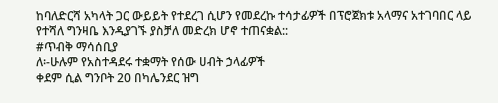ከባለድርሻ አካላት ጋር ውይይት የተደረገ ሲሆን የመደረኩ ተሳታፊዎች በፕሮጀክቱ አላማና አተገባበር ላይ የተሻለ ግንዛቤ እንዲያገኙ ያስቻለ መድረክ ሆኖ ተጠናቋል::
#ጥብቅ ማሳሰቢያ
ለ፡-ሁሉም የአስተዳደሩ ተቋማት የሰው ሀብት ኃላፊዎች
ቀደም ሲል ግንቦት 20 በካሌንደር ዝግ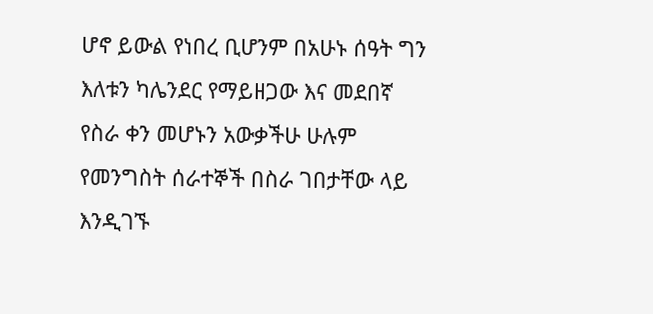ሆኖ ይውል የነበረ ቢሆንም በአሁኑ ሰዓት ግን እለቱን ካሌንደር የማይዘጋው እና መደበኛ የስራ ቀን መሆኑን አውቃችሁ ሁሉም የመንግስት ሰራተኞች በስራ ገበታቸው ላይ እንዲገኙ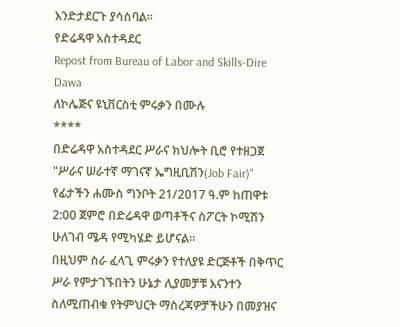እንድታደርጉ ያሳስባል።
የድሬዳዋ አስተዳደር
Repost from Bureau of Labor and Skills-Dire Dawa
ለኮሌጅና ዩኒቨርስቲ ምሩቃን በሙሉ
****
በድሬዳዋ አስተዳደር ሥራና ክህሎት ቢሮ የተዘጋጀ "ሥራና ሠራተኛ ማገናኛ ኤግዚቢሽን(Job Fair)" የፊታችን ሐሙስ ግንቦት 21/2017 ዓ.ም ከጠዋቱ 2:00 ጀምሮ በድሬዳዋ ወጣቶችና ስፖርት ኮሚሽን ሁለገብ ሜዳ የሚካሄድ ይሆናል።
በዚህም ስራ ፈላጊ ምሩቃን የተለያዩ ድርጅቶች በቅጥር ሥራ የምታገኙበትን ሁኔታ ሊያመቻቹ እናንተን ስለሚጠብቁ የትምህርት ማስረጃዎቻችሁን በመያዝና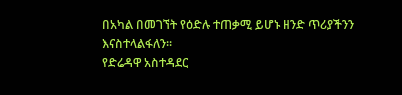በአካል በመገኘት የዕድሉ ተጠቃሚ ይሆኑ ዘንድ ጥሪያችንን እናስተላልፋለን።
የድሬዳዋ አስተዳደር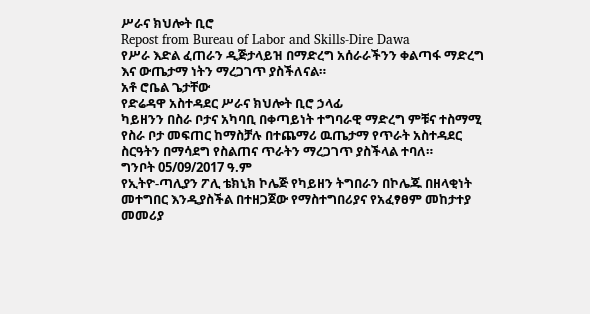ሥራና ክህሎት ቢሮ
Repost from Bureau of Labor and Skills-Dire Dawa
የሥራ እድል ፈጠራን ዲጅታላይዝ በማድረግ አሰራራችንን ቀልጣፋ ማድረግ እና ውጤታማ ነትን ማረጋገጥ ያስችለናል።
አቶ ሮቤል ጌታቸው
የድሬዳዋ አስተዳደር ሥራና ክህሎት ቢሮ ኃላፊ
ካይዘንን በስራ ቦታና አካባቢ በቀጣይነት ተግባራዊ ማድረግ ምቹና ተስማሚ የስራ ቦታ መፍጠር ከማስቻሉ በተጨማሪ ዉጤታማ የጥራት አስተዳደር ስርዓትን በማሳደግ የስልጠና ጥራትን ማረጋገጥ ያስችላል ተባለ።
ግንቦት 05/09/2017 ዓ.ም
የኢትዮ-ጣሊያን ፖሊ ቴክኒክ ኮሌጅ የካይዘን ትግበራን በኮሌጁ በዘላቂነት መተግበር እንዲያስችል በተዘጋጀው የማስተግበሪያና የአፈፃፀም መከታተያ መመሪያ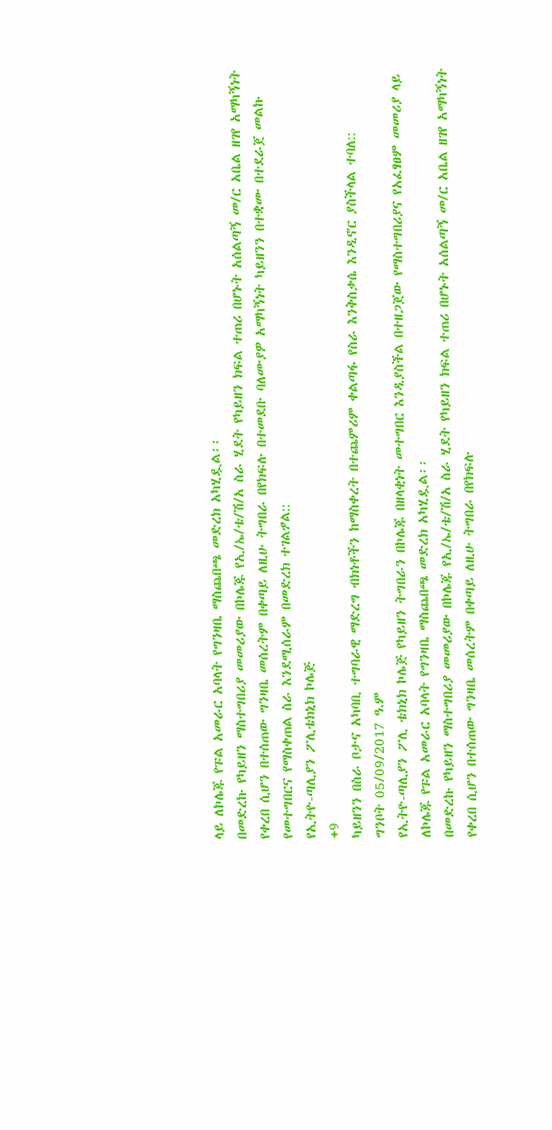ላይ ለኮሌጁ የፑል አመራር አባላት የግንዛቤ ማስጨበጫ መድረክ አካሂዷል፡፡
በመድረኩ የካይዘን ማስተግበሪያ መመሪያው በኮሌጁ የኢ/ኤ/ቴ/ሽ/አ ስራ ሂደት የካይዘን ክፍል ተጠሪ በሆኑት አሰልጣኝ መ/ር አቤል ዘገየ አማካኝነት የቀረበ ሲሆን በተሰጠው ግንዛቤ መሰረትም በቀጣይ ለዚሁ ትግበራ በየክፍሉ በተመደቡ ባለሙያዎ አማካኝነት ካይዘንን በተቋሙ በተደራጀ መልኩ የመተግበርና የማስቀጠል ስራ እንደሚሰራም በመድረክ ተገልፇል::
የኢትዮ-ጣሊያን ፖሊቴክኒክ ኮሌጅ
+9
ካይዘንን በስራ ቦታና አካባቢ ተግባራዊ ማድረግ ብክነቶችን ከማስቀረት በተጨምሪም ቀልጣፋ የስራ እንቅስቃሴ እንዲኖር ያስችላል ተባለ::
ግንቦት 05/09/2017 ዓ.ም
የኢትዮ-ጣሊያን ፖሊ ቴክኒክ ኮሌጅ የካይዘን ትግበራን በኮሌጁ በዘላቂነት መተግበር እንዲያስችል በተዘጋጀው የማስተግበሪያና የአፈፃፀም መመሪያ ላይ ለኮሌጁ የፑል አመራር አባላት የግንዛቤ ማስጨበጫ መድረክ አካሂዷል፡፡
በመድረኩ የካይዘን ማስተግበሪያ መመሪያው በኮሌጁ የኢ/ኤ/ቴ/ሽ/አ ስራ ሂደት የካይዘን ክፍል ተጠሪ በሆኑት አሰልጣኝ መ/ር አቤል ዘገየ አማካኝነት የቀረበ ሲሆን በተሰጠው ግንዛቤ መሰረትም በቀጣይ ለዚሁ ትግበራ በየክፍሉ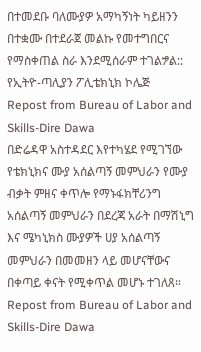በተመደቡ ባለሙያዎ አማካኝነት ካይዘንን በተቋሙ በተደራጀ መልኩ የመተግበርና የማስቀጠል ስራ እንደሚሰራም ተገልፇል::
የኢትዮ-ጣሊያን ፖሊቴክኒክ ኮሌጅ
Repost from Bureau of Labor and Skills-Dire Dawa
በድሬዳዋ አስተዳደር እየተካሄደ የሚገኘው የቴክኒክና ሙያ አሰልጣኝ መምህራን የሙያ ብቃት ምዘና ቀጥሎ የማኑፋክቸሪንግ አሰልጣኝ መምህራን በደረጃ አራት በማሽኒግ እና ሜካኒክስ ሙያዎች ሀያ አሰልጣኝ መምህራን በመመዘን ላይ መሆናቸውና በቀጣይ ቀናት የሚቀጥል መሆኑ ተገለጸ።
Repost from Bureau of Labor and Skills-Dire Dawa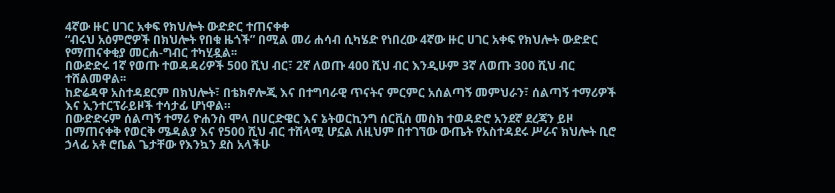4ኛው ዙር ሀገር አቀፍ የክህሎት ውድድር ተጠናቀቀ
“ብሩህ አዕምሮዎች በክህሎት የበቁ ዜጎች” በሚል መሪ ሐሳብ ሲካሄድ የነበረው 4ኛው ዙር ሀገር አቀፍ የክህሎት ውድድር የማጠናቀቂያ መርሐ-ግብር ተካሂዷል፡፡
በውድድሩ 1ኛ የወጡ ተወዳዳሪዎች 500 ሺህ ብር፣ 2ኛ ለወጡ 400 ሺህ ብር እንዲሁም 3ኛ ለወጡ 300 ሺህ ብር ተሸልመዋል፡፡
ከድሬዳዋ አስተዳደርም በክህሎት፣ በቴክኖሎጂ እና በተግባራዊ ጥናትና ምርምር አሰልጣኝ መምህራን፣ ሰልጣኝ ተማሪዎች እና ኢንተርፕራይዞች ተሳታፊ ሆነዋል።
በውድድሩም ሰልጣኝ ተማሪ ዮሐንስ ሞላ በሀርድዌር እና ኔትወርኪንግ ሰርቪስ መስክ ተወዳድሮ አንደኛ ደረጃን ይዞ በማጠናቀቅ የወርቅ ሜዳልያ እና የ500 ሺህ ብር ተሸላሚ ሆኗል ለዚህም በተገኘው ውጤት የአስተዳደሩ ሥራና ክህሎት ቢሮ ኃላፊ አቶ ሮቤል ጌታቸው የእንኳን ደስ አላችሁ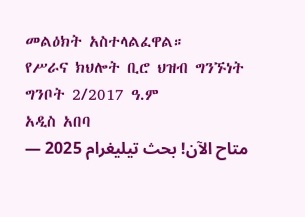መልዕክት አስተላልፈዋል።
የሥራና ክህሎት ቢሮ ህዝብ ግንኙነት
ግንቦት 2/2017 ዓ.ም
አዲስ አበባ
متاح الآن! بحث تيليغرام 2025 —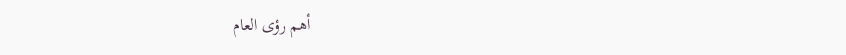أهم رؤى العام